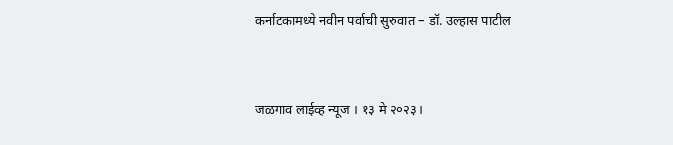कर्नाटकामध्ये नवीन पर्वाची सुरुवात – डॉ. उल्हास पाटील


जळगाव लाईव्ह न्यूज । १३ मे २०२३।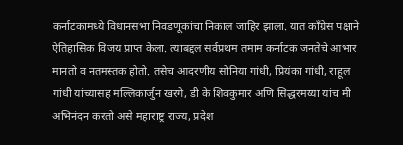कर्नाटकामध्ये विधानसभा निवडणूकांचा निकाल जाहिर झाला. यात काँग्रेस पक्षाने ऐतिहासिक विजय प्राप्त केला. त्याबद्दल सर्वप्रथम तमाम कर्नाटक जनतेचे आभार मानतो व नतमस्तक होतो. तसेच आदरणीय सोनिया गांधी, प्रियंका गांधी, राहूल गांधी यांच्यासह मल्लिकार्जुन खरगे, डी के शिवकुमार अणि सिद्धरमय्या यांच मी अभिनंदन करतो असे महाराष्ट्र राज्य, प्रदेश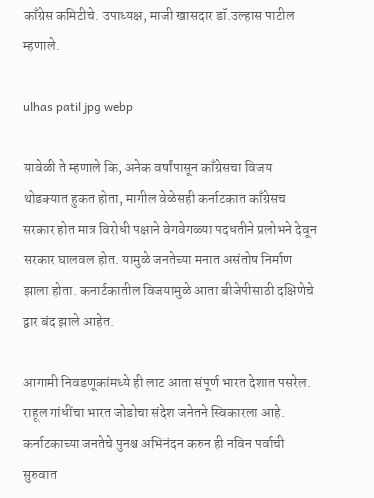काँग्रेस कमिटीचे. उपाध्यक्ष, माजी खासदार डॉ.उल्हास पाटील म्हणाले.

ulhas patil jpg webp

यावेळी ते म्हणाले कि, अनेक वर्षांपासून काँग्रेसचा विजय थोडक्यात हुकत होता, मागील वेळेसही कर्नाटकात काँग्रेसच सरकार होत मात्र विरोधी पक्षाने वेगवेगळ्या पदधतीने प्रलोभने देवून सरकार घालवल होत. यामुळे जनतेच्या मनात असंतोष निर्माण झाला होता. कनार्टकातील विजयामुळे आता बीजेपीसाठी दक्षिणेचे द्वार बंद झाले आहेत.

आगामी निवडणूकांमध्ये ही लाट आता संपूर्ण भारत देशात पसरेल. राहूल गांधींचा भारत जोडोचा संदेश जनेतने स्विकारला आहे. कर्नाटकाच्या जनतेचे पुनश्च अभिनंदन करुन ही नविन पर्वाची सुरुवात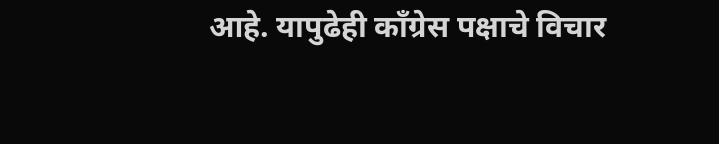आहे. यापुढेही काँग्रेस पक्षाचे विचार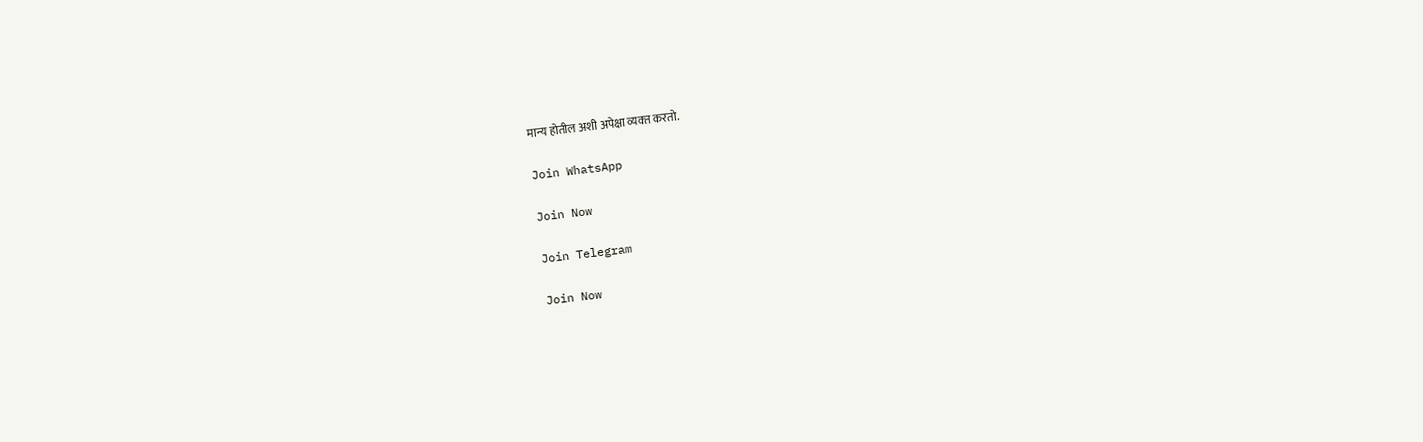मान्य होतील अशी अपेक्षा व्यक्‍त करतो.

Join WhatsApp

Join Now

Join Telegram

Join Now